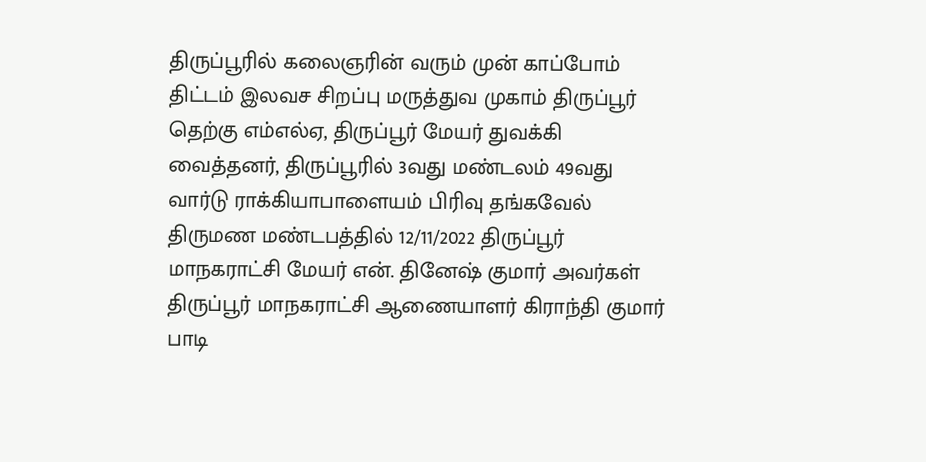திருப்பூரில் கலைஞரின் வரும் முன் காப்போம் திட்டம் இலவச சிறப்பு மருத்துவ முகாம் திருப்பூர் தெற்கு எம்எல்ஏ, திருப்பூர் மேயர் துவக்கி வைத்தனர், திருப்பூரில் 3வது மண்டலம் 49வது வார்டு ராக்கியாபாளையம் பிரிவு தங்கவேல் திருமண மண்டபத்தில் 12/11/2022 திருப்பூர் மாநகராட்சி மேயர் என். தினேஷ் குமார் அவர்கள் திருப்பூர் மாநகராட்சி ஆணையாளர் கிராந்தி குமார் பாடி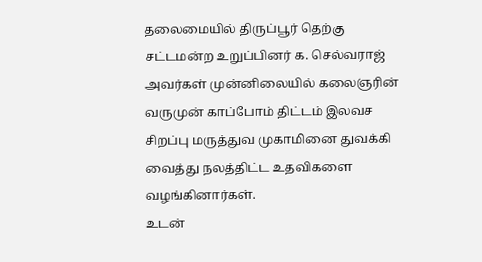தலைமையில் திருப்பூர் தெற்கு சட்டமன்ற உறுப்பினர் க. செல்வராஜ் அவர்கள் முன்னிலையில் கலைஞரின் வருமுன் காப்போம் திட்டம் இலவச சிறப்பு மருத்துவ முகாமினை துவக்கி வைத்து நலத்திட்ட உதவிகளை வழங்கினார்கள்.
உடன்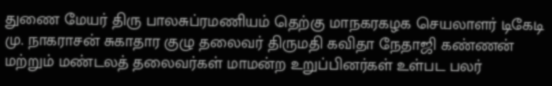துணை மேயர் திரு பாலசுப்ரமணியம் தெற்கு மாநகரகழக செயலாளர் டிகேடி மு. நாகராசன் சுகாதார குழு தலைவர் திருமதி கவிதா நேதாஜி கண்ணன் மற்றும் மண்டலத் தலைவர்கள் மாமன்ற உறுப்பினர்கள் உள்பட பலர்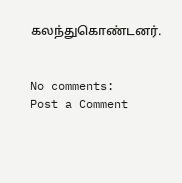கலந்துகொண்டனர்.


No comments:
Post a Comment